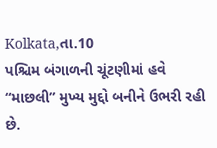Kolkata,તા.10
પશ્ચિમ બંગાળની ચૂંટણીમાં હવે “માછલી” મુખ્ય મુદ્દો બનીને ઉભરી રહી છે.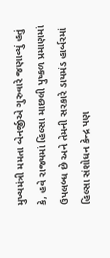મુખ્યમંત્રી મમતા બેનર્જીએ ગુરુવારે જણાવ્યું હતું કે, હવે રાજ્યમાં હિલ્સા માછલી પુષ્કળ પ્રમાણમાં ઉપલબ્ધ છે અને તેમની સરકારે ડાયમંડ હાર્બરમાં હિલ્સા સંશોધન કેન્દ્ર પણ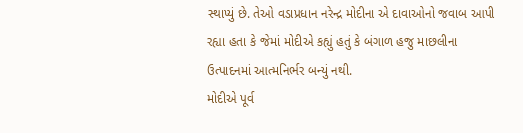સ્થાપ્યું છે. તેઓ વડાપ્રધાન નરેન્દ્ર મોદીના એ દાવાઓનો જવાબ આપી રહ્યા હતા કે જેમાં મોદીએ કહ્યું હતું કે બંગાળ હજુ માછલીના ઉત્પાદનમાં આત્મનિર્ભર બન્યું નથી.
મોદીએ પૂર્વ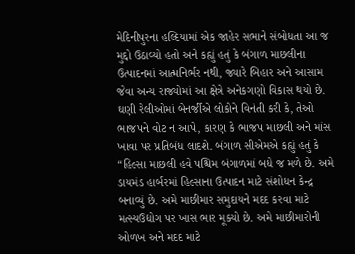મેદિનીપુરના હલ્દિયામાં એક જાહેર સભાને સંબોધતા આ જ મુદ્દો ઉઠાવ્યો હતો અને કહ્યું હતું કે બંગાળ માછલીના ઉત્પાદનમાં આત્મનિર્ભર નથી, જ્યારે બિહાર અને આસામ જેવા અન્ય રાજ્યોમાં આ ક્ષેત્રે અનેકગણો વિકાસ થયો છે.
ઘણી રેલીઓમાં બેનર્જીએ લોકોને વિનંતી કરી કે, તેઓ ભાજપને વોટ ન આપે, કારણ કે ભાજપ માછલી અને માંસ ખાવા પર પ્રતિબંધ લાદશે. બંગાળ સીએમએ કહ્યું હતું કે “હિલ્સા માછલી હવે પશ્ચિમ બંગાળમાં બધે જ મળે છે. અમે ડાયમંડ હાર્બરમાં હિલ્સાના ઉત્પાદન માટે સંશોધન કેન્દ્ર બનાવ્યું છે. અમે માછીમાર સમુદાયને મદદ કરવા માટે મત્સ્યઉદ્યોગ પર ખાસ ભાર મૂક્યો છે. અમે માછીમારોની ઓળખ અને મદદ માટે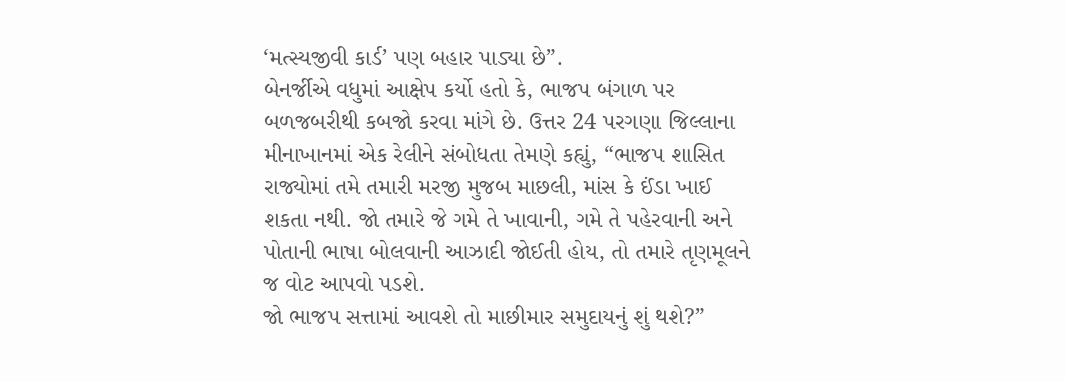‘મત્સ્યજીવી કાર્ડ’ પણ બહાર પાડ્યા છે”.
બેનર્જીએ વધુમાં આક્ષેપ કર્યો હતો કે, ભાજપ બંગાળ પર બળજબરીથી કબજો કરવા માંગે છે. ઉત્તર 24 પરગણા જિલ્લાના મીનાખાનમાં એક રેલીને સંબોધતા તેમણે કહ્યું, “ભાજપ શાસિત રાજ્યોમાં તમે તમારી મરજી મુજબ માછલી, માંસ કે ઈંડા ખાઈ શકતા નથી. જો તમારે જે ગમે તે ખાવાની, ગમે તે પહેરવાની અને પોતાની ભાષા બોલવાની આઝાદી જોઈતી હોય, તો તમારે તૃણમૂલને જ વોટ આપવો પડશે.
જો ભાજપ સત્તામાં આવશે તો માછીમાર સમુદાયનું શું થશે?”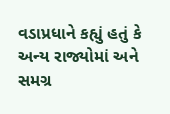વડાપ્રધાને કહ્યું હતું કે અન્ય રાજ્યોમાં અને સમગ્ર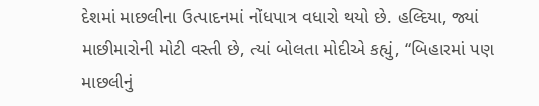દેશમાં માછલીના ઉત્પાદનમાં નોંધપાત્ર વધારો થયો છે. હલ્દિયા, જ્યાં માછીમારોની મોટી વસ્તી છે, ત્યાં બોલતા મોદીએ કહ્યું, “બિહારમાં પણ માછલીનું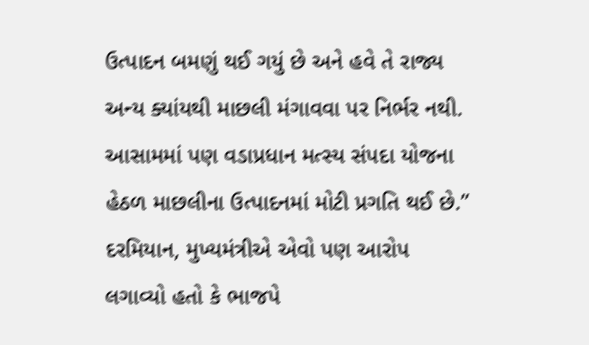ઉત્પાદન બમણું થઈ ગયું છે અને હવે તે રાજ્ય અન્ય ક્યાંયથી માછલી મંગાવવા પર નિર્ભર નથી.
આસામમાં પણ વડાપ્રધાન મત્સ્ય સંપદા યોજના હેઠળ માછલીના ઉત્પાદનમાં મોટી પ્રગતિ થઈ છે.” દરમિયાન, મુખ્યમંત્રીએ એવો પણ આરોપ લગાવ્યો હતો કે ભાજપે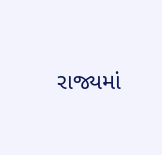રાજ્યમાં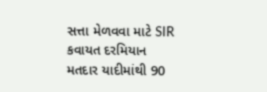સત્તા મેળવવા માટે SIR કવાયત દરમિયાન મતદાર યાદીમાંથી 90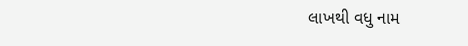લાખથી વધુ નામ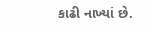કાઢી નાખ્યાં છે.